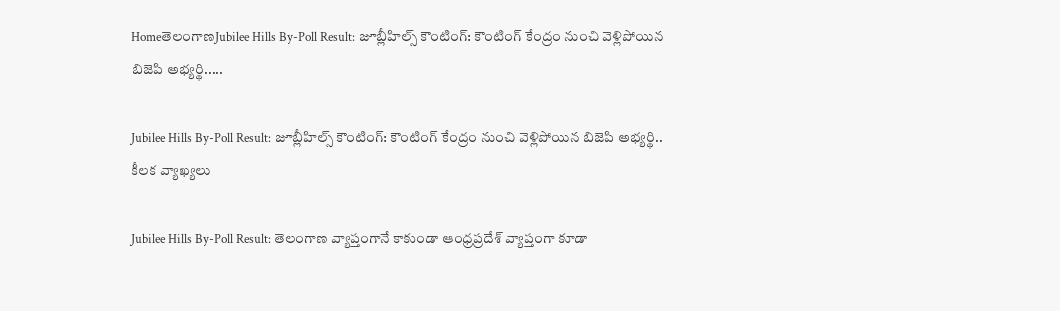HomeతెలంగాణJubilee Hills By-Poll Result: జూబ్లీహిల్స్ కౌంటింగ్: కౌంటింగ్ కేంద్రం నుంచి వెళ్లిపోయిన బిజెపి అభ్యర్థి.....

Jubilee Hills By-Poll Result: జూబ్లీహిల్స్ కౌంటింగ్: కౌంటింగ్ కేంద్రం నుంచి వెళ్లిపోయిన బిజెపి అభ్యర్థి.. కీలక వ్యాఖ్యలు

Jubilee Hills By-Poll Result: తెలంగాణ వ్యాప్తంగానే కాకుండా ఆంధ్రప్రదేశ్ వ్యాప్తంగా కూడా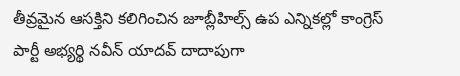తీవ్రమైన ఆసక్తిని కలిగించిన జూబ్లీహిల్స్ ఉప ఎన్నికల్లో కాంగ్రెస్ పార్టీ అభ్యర్థి నవీన్ యాదవ్ దాదాపుగా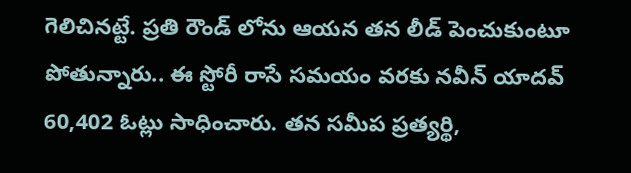గెలిచినట్టే. ప్రతి రౌండ్ లోను ఆయన తన లీడ్ పెంచుకుంటూ పోతున్నారు.. ఈ స్టోరీ రాసే సమయం వరకు నవీన్ యాదవ్ 60,402 ఓట్లు సాధించారు. తన సమీప ప్రత్యర్థి,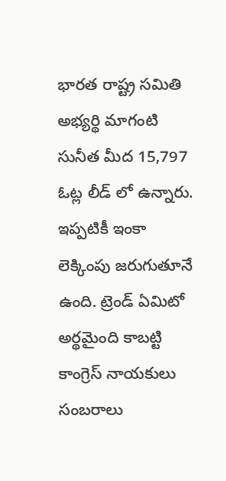భారత రాష్ట్ర సమితి అభ్యర్థి మాగంటి సునీత మీద 15,797 ఓట్ల లీడ్ లో ఉన్నారు. ఇప్పటికీ ఇంకా లెక్కింపు జరుగుతూనే ఉంది. ట్రెండ్ ఏమిటో అర్థమైంది కాబట్టి కాంగ్రెస్ నాయకులు సంబరాలు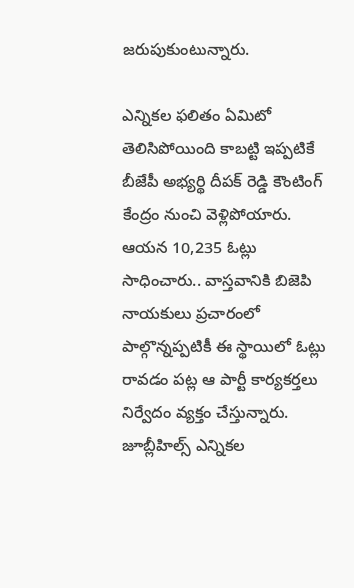జరుపుకుంటున్నారు.

ఎన్నికల ఫలితం ఏమిటో తెలిసిపోయింది కాబట్టి ఇప్పటికే బీజేపీ అభ్యర్థి దీపక్ రెడ్డి కౌంటింగ్ కేంద్రం నుంచి వెళ్లిపోయారు. ఆయన 10,235 ఓట్లు సాధించారు.. వాస్తవానికి బిజెపి నాయకులు ప్రచారంలో పాల్గొన్నప్పటికీ ఈ స్థాయిలో ఓట్లు రావడం పట్ల ఆ పార్టీ కార్యకర్తలు నిర్వేదం వ్యక్తం చేస్తున్నారు. జూబ్లీహిల్స్ ఎన్నికల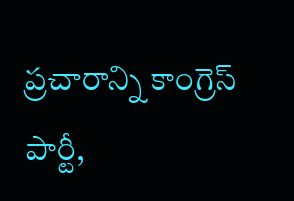ప్రచారాన్ని కాంగ్రెస్ పార్టీ,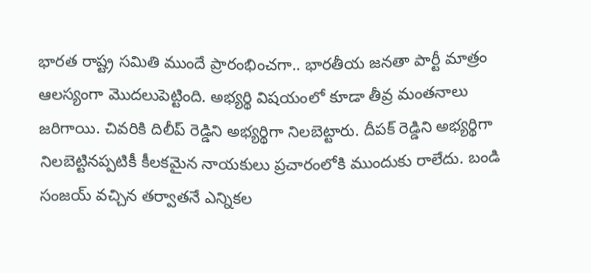భారత రాష్ట్ర సమితి ముందే ప్రారంభించగా.. భారతీయ జనతా పార్టీ మాత్రం ఆలస్యంగా మొదలుపెట్టింది. అభ్యర్థి విషయంలో కూడా తీవ్ర మంతనాలు జరిగాయి. చివరికి దిలీప్ రెడ్డిని అభ్యర్థిగా నిలబెట్టారు. దీపక్ రెడ్డిని అభ్యర్థిగా నిలబెట్టినప్పటికీ కీలకమైన నాయకులు ప్రచారంలోకి ముందుకు రాలేదు. బండి సంజయ్ వచ్చిన తర్వాతనే ఎన్నికల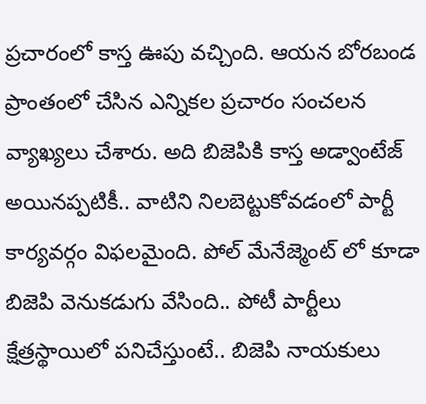ప్రచారంలో కాస్త ఊపు వచ్చింది. ఆయన బోరబండ ప్రాంతంలో చేసిన ఎన్నికల ప్రచారం సంచలన వ్యాఖ్యలు చేశారు. అది బిజెపికి కాస్త అడ్వాంటేజ్ అయినప్పటికీ.. వాటిని నిలబెట్టుకోవడంలో పార్టీ కార్యవర్గం విఫలమైంది. పోల్ మేనేజ్మెంట్ లో కూడా బిజెపి వెనుకడుగు వేసింది.. పోటీ పార్టీలు క్షేత్రస్థాయిలో పనిచేస్తుంటే.. బిజెపి నాయకులు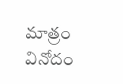మాత్రం వినోదం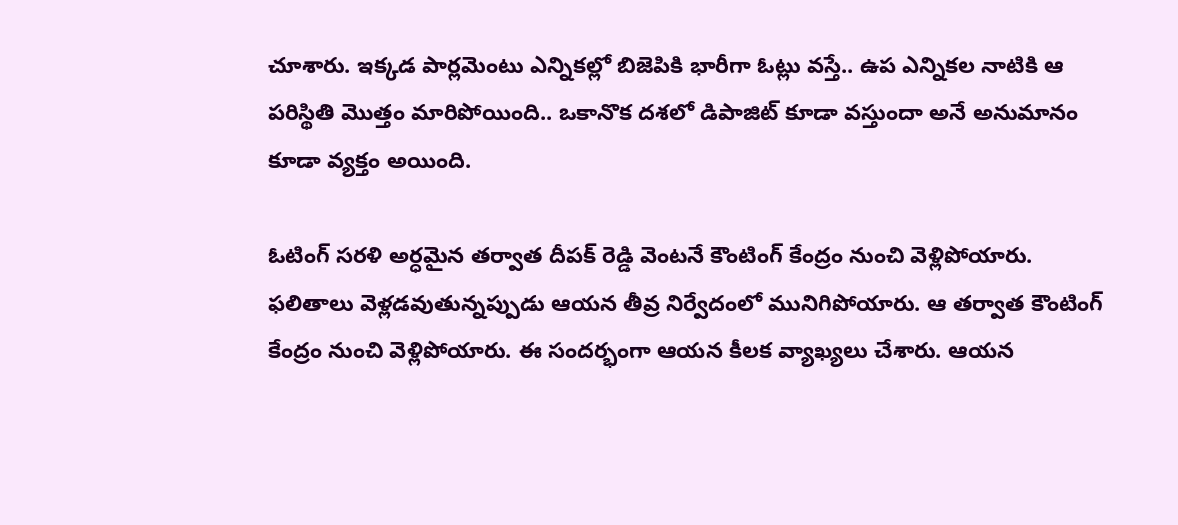చూశారు. ఇక్కడ పార్లమెంటు ఎన్నికల్లో బిజెపికి భారీగా ఓట్లు వస్తే.. ఉప ఎన్నికల నాటికి ఆ పరిస్థితి మొత్తం మారిపోయింది.. ఒకానొక దశలో డిపాజిట్ కూడా వస్తుందా అనే అనుమానం కూడా వ్యక్తం అయింది.

ఓటింగ్ సరళి అర్ధమైన తర్వాత దీపక్ రెడ్డి వెంటనే కౌంటింగ్ కేంద్రం నుంచి వెళ్లిపోయారు. ఫలితాలు వెళ్లడవుతున్నప్పుడు ఆయన తీవ్ర నిర్వేదంలో మునిగిపోయారు. ఆ తర్వాత కౌంటింగ్ కేంద్రం నుంచి వెళ్లిపోయారు. ఈ సందర్భంగా ఆయన కీలక వ్యాఖ్యలు చేశారు. ఆయన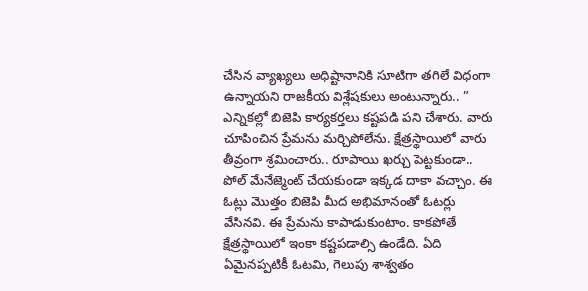చేసిన వ్యాఖ్యలు అధిష్టానానికి సూటిగా తగిలే విధంగా ఉన్నాయని రాజకీయ విశ్లేషకులు అంటున్నారు.. ” ఎన్నికల్లో బిజెపి కార్యకర్తలు కష్టపడి పని చేశారు. వారు చూపించిన ప్రేమను మర్చిపోలేను. క్షేత్రస్థాయిలో వారు తీవ్రంగా శ్రమించారు.. రూపాయి ఖర్చు పెట్టకుండా.. పోల్ మేనేజ్మెంట్ చేయకుండా ఇక్కడ దాకా వచ్చాం. ఈ ఓట్లు మొత్తం బిజెపి మీద అభిమానంతో ఓటర్లు వేసినవి. ఈ ప్రేమను కాపాడుకుంటాం. కాకపోతే క్షేత్రస్థాయిలో ఇంకా కష్టపడాల్సి ఉండేది. ఏది ఏమైనప్పటికీ ఓటమి, గెలుపు శాశ్వతం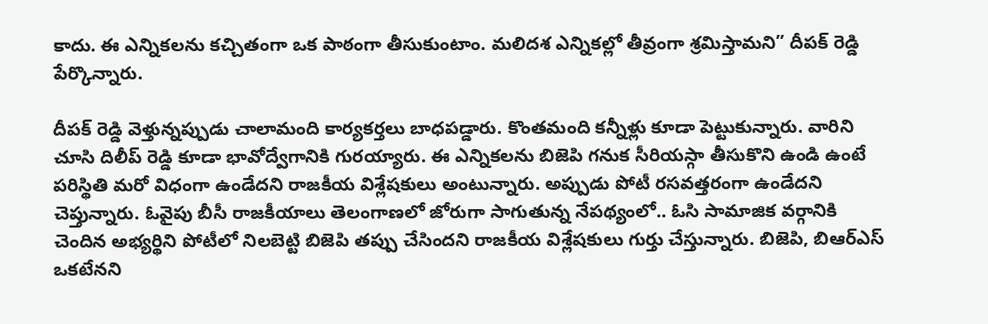కాదు. ఈ ఎన్నికలను కచ్చితంగా ఒక పాఠంగా తీసుకుంటాం. మలిదశ ఎన్నికల్లో తీవ్రంగా శ్రమిస్తామని” దీపక్ రెడ్డి పేర్కొన్నారు.

దీపక్ రెడ్డి వెళ్తున్నప్పుడు చాలామంది కార్యకర్తలు బాధపడ్డారు. కొంతమంది కన్నీళ్లు కూడా పెట్టుకున్నారు. వారిని చూసి దిలీప్ రెడ్డి కూడా భావోద్వేగానికి గురయ్యారు. ఈ ఎన్నికలను బిజెపి గనుక సీరియస్గా తీసుకొని ఉండి ఉంటే పరిస్థితి మరో విధంగా ఉండేదని రాజకీయ విశ్లేషకులు అంటున్నారు. అప్పుడు పోటీ రసవత్తరంగా ఉండేదని చెప్తున్నారు. ఓవైపు బీసీ రాజకీయాలు తెలంగాణలో జోరుగా సాగుతున్న నేపథ్యంలో.. ఓసి సామాజిక వర్గానికి చెందిన అభ్యర్థిని పోటీలో నిలబెట్టి బిజెపి తప్పు చేసిందని రాజకీయ విశ్లేషకులు గుర్తు చేస్తున్నారు. బిజెపి, బిఆర్ఎస్ ఒకటేనని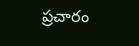ప్రచారం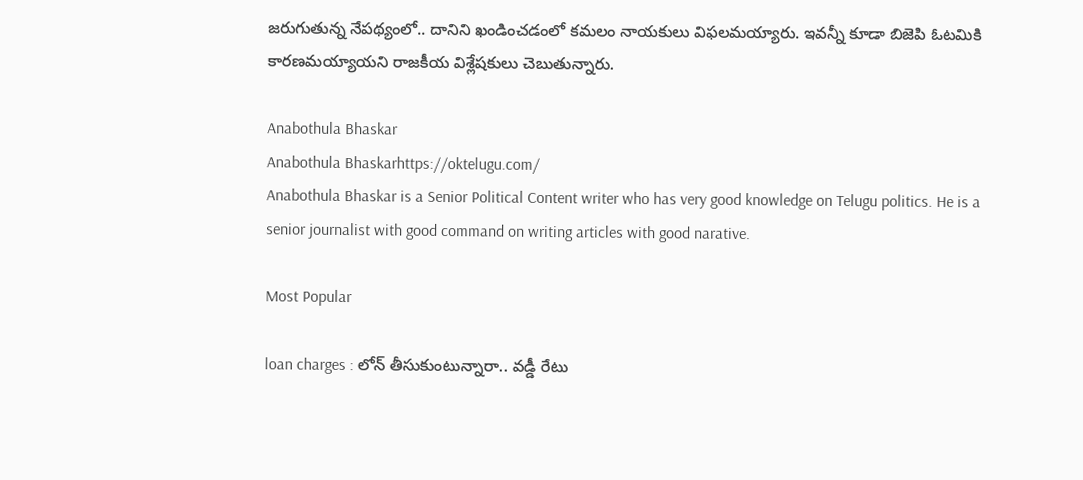జరుగుతున్న నేపథ్యంలో.. దానిని ఖండించడంలో కమలం నాయకులు విఫలమయ్యారు. ఇవన్నీ కూడా బిజెపి ఓటమికి కారణమయ్యాయని రాజకీయ విశ్లేషకులు చెబుతున్నారు.

Anabothula Bhaskar
Anabothula Bhaskarhttps://oktelugu.com/
Anabothula Bhaskar is a Senior Political Content writer who has very good knowledge on Telugu politics. He is a senior journalist with good command on writing articles with good narative.

Most Popular

loan charges : లోన్ తీసుకుంటున్నారా.. వడ్డీ రేటు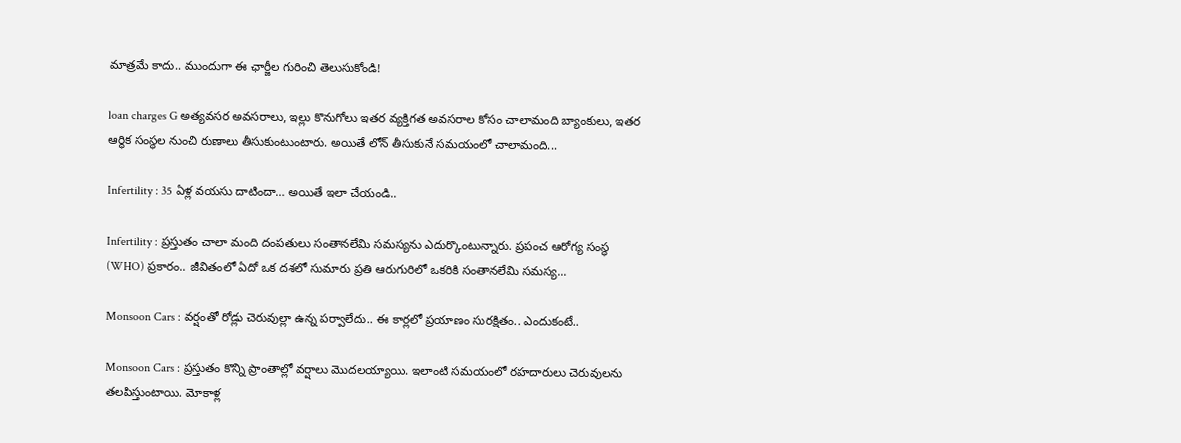మాత్రమే కాదు.. ముందుగా ఈ ఛార్జీల గురించి తెలుసుకోండి!

loan charges G అత్యవసర అవసరాలు, ఇల్లు కొనుగోలు ఇతర వ్యక్తిగత అవసరాల కోసం చాలామంది బ్యాంకులు, ఇతర ఆర్థిక సంస్థల నుంచి రుణాలు తీసుకుంటుంటారు. అయితే లోన్ తీసుకునే సమయంలో చాలామంది...

Infertility : 35 ఏళ్ల వయసు దాటిందా… అయితే ఇలా చేయండి..

Infertility : ప్రస్తుతం చాలా మంది దంపతులు సంతానలేమి సమస్యను ఎదుర్కొంటున్నారు. ప్రపంచ ఆరోగ్య సంస్థ (WHO) ప్రకారం.. జీవితంలో ఏదో ఒక దశలో సుమారు ప్రతి ఆరుగురిలో ఒకరికి సంతానలేమి సమస్య...

Monsoon Cars : వర్షంతో రోడ్లు చెరువుల్లా ఉన్న పర్వాలేదు.. ఈ కార్లలో ప్రయాణం సురక్షితం.. ఎందుకంటే..

Monsoon Cars : ప్రస్తుతం కొన్ని ప్రాంతాల్లో వర్షాలు మొదలయ్యాయి. ఇలాంటి సమయంలో రహదారులు చెరువులను తలపిస్తుంటాయి. మోకాళ్ల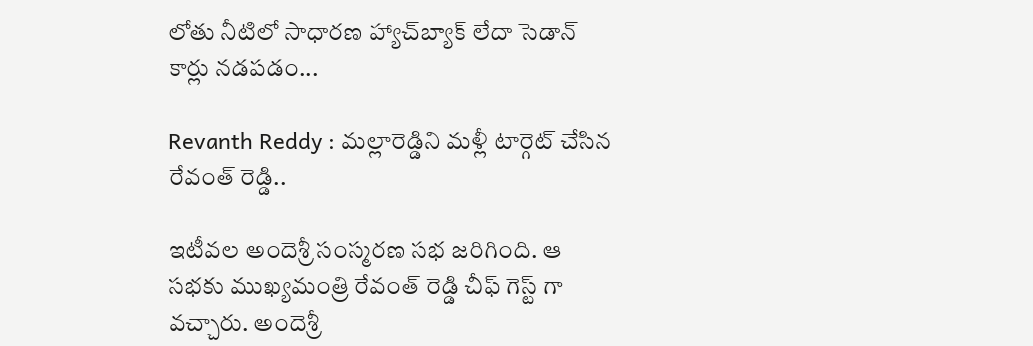లోతు నీటిలో సాధారణ హ్యాచ్‌బ్యాక్ లేదా సెడాన్ కార్లు నడపడం...

Revanth Reddy : మల్లారెడ్డిని మళ్లీ టార్గెట్ చేసిన రేవంత్ రెడ్డి..

ఇటీవల అందెశ్రీ సంస్మరణ సభ జరిగింది. ఆ సభకు ముఖ్యమంత్రి రేవంత్ రెడ్డి చీఫ్ గెస్ట్ గా వచ్చారు. అందెశ్రీ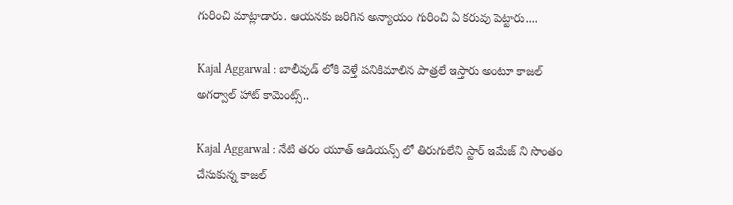గురించి మాట్లాడారు. ఆయనకు జరిగిన అన్యాయం గురించి ఏ కరువు పెట్టారు....

Kajal Aggarwal : బాలీవుడ్ లోకి వెళ్తే పనికిమాలిన పాత్రలే ఇస్తారు అంటూ కాజల్ అగర్వాల్ హాట్ కామెంట్స్..

Kajal Aggarwal : నేటి తరం యూత్ ఆడియన్స్ లో తిరుగులేని స్టార్ ఇమేజ్ ని సొంతం చేసుకున్న కాజల్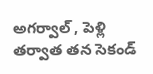అగర్వాల్ , పెళ్లి తర్వాత తన సెకండ్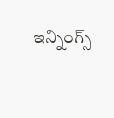ఇన్నింగ్స్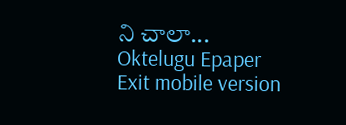ని చాలా...
Oktelugu Epaper
Exit mobile version